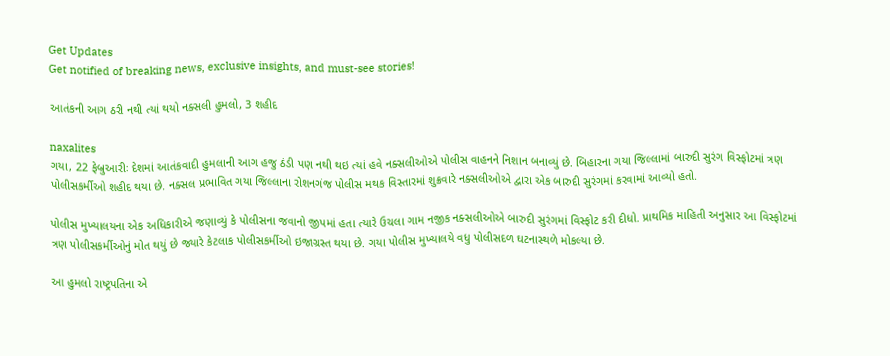Get Updates
Get notified of breaking news, exclusive insights, and must-see stories!

આતંકની આગ ઠરી નથી ત્યાં થયો નક્સલી હુમલો, 3 શહીદ

naxalites
ગયા, 22 ફેબ્રુઆરીઃ દેશમાં આતંકવાદી હુમલાની આગ હજુ ઠંડી પણ નથી થઇ ત્યાં હવે નક્સલીઓએ પોલીસ વાહનને નિશાન બનાવ્યું છે. બિહારના ગયા જિલ્લામાં બારુદી સુરંગ વિસ્ફોટમાં ત્રણ પોલીસકર્મીઓ શહીદ થયા છે. નક્સલ પ્રભાવિત ગયા જિલ્લાના રોશનગંજ પોલીસ મથક વિસ્તારમાં શુક્રવારે નક્સલીઓએ દ્વારા એક બારુદી સુરંગમાં કરવામાં આવ્યો હતો.

પોલીસ મુખ્યાલયના એક અધિકારીએ જણાવ્યું કે પોલીસના જવાનો જીપમાં હતા ત્યારે ઉચલા ગામ નજીક નક્સલીઓએ બારુદી સુરંગમાં વિસ્ફોટ કરી દીધો. પ્રાથમિક માહિતી અનુસાર આ વિસ્ફોટમાં ત્રણ પોલીસકર્મીઓનું મોત થયું છે જ્યારે કેટલાક પોલીસકર્મીઓ ઇજાગ્રસ્ત થયા છે. ગયા પોલીસ મુખ્યાલયે વધુ પોલીસદળ ઘટનાસ્થળે મોકલ્યા છે.

આ હુમલો રાષ્ટ્રપતિના એ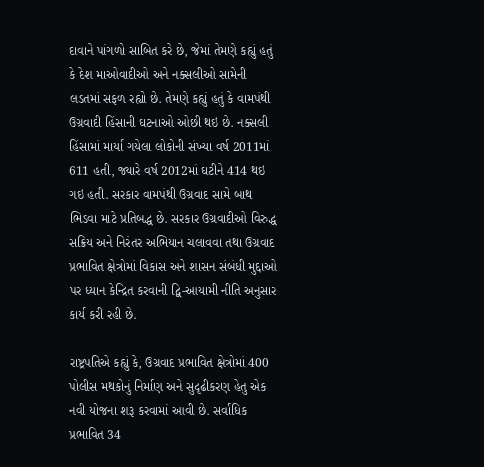દાવાને પાંગળો સાબિત કરે છે, જેમાં તેમણે કહ્યું હતું કે દેશ માઓવાદીઓ અને નક્સલીઓ સામેની લડતમાં સફળ રહ્યો છે. તેમણે કહ્યું હતું કે વામપંથી ઉગ્રવાદી હિંસાની ઘટનાઓ ઓછી થઇ છે. નક્સલી હિંસામાં માર્યા ગયેલા લોકોની સંખ્યા વર્ષ 2011માં 611 હતી, જ્યારે વર્ષ 2012માં ઘટીને 414 થઇ ગઇ હતી. સરકાર વામપંથી ઉગ્રવાદ સામે બાથ ભિડવા માટે પ્રતિબદ્ધ છે. સરકાર ઉગ્રવાદીઓ વિરુદ્ધ સક્રિય અને નિરંતર અભિયાન ચલાવવા તથા ઉગ્રવાદ પ્રભાવિત ક્ષેત્રોમાં વિકાસ અને શાસન સંબંધી મુદ્દાઓ પર ધ્યાન કેન્દ્રિત કરવાની દ્વિ-આયામી નીતિ અનુસાર કાર્ય કરી રહી છે.

રાષ્ટ્રપતિએ કહ્યું કે, ઉગ્રવાદ પ્રભાવિત ક્ષેત્રોમાં 400 પોલીસ મથકોનું નિર્માણ અને સુદૃઢીકરણ હેતુ એક નવી યોજના શરૂ કરવામાં આવી છે. સર્વાધિક પ્રભાવિત 34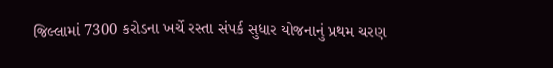જિલ્લામાં 7300 કરોડના ખર્ચે રસ્તા સંપર્ક સુધાર યોજનાનું પ્રથમ ચરણ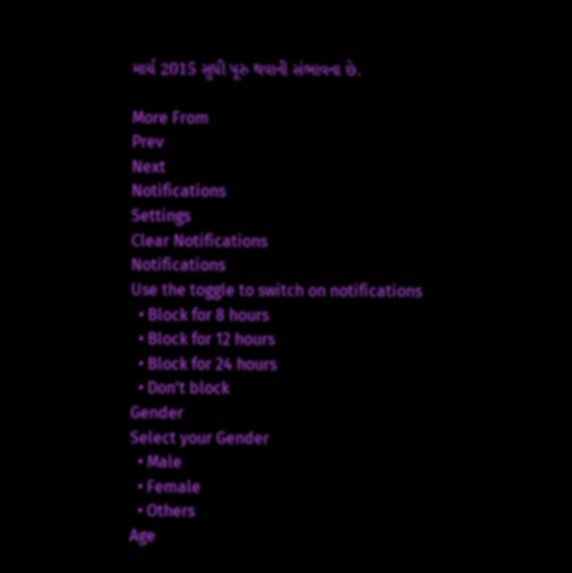માર્ચ 2015 સુધી પૂરુ થવાની સંભાવના છે.

More From
Prev
Next
Notifications
Settings
Clear Notifications
Notifications
Use the toggle to switch on notifications
  • Block for 8 hours
  • Block for 12 hours
  • Block for 24 hours
  • Don't block
Gender
Select your Gender
  • Male
  • Female
  • Others
Age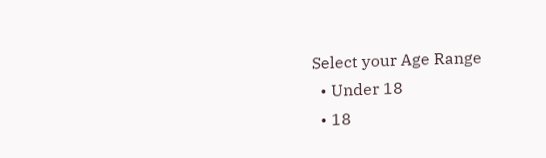Select your Age Range
  • Under 18
  • 18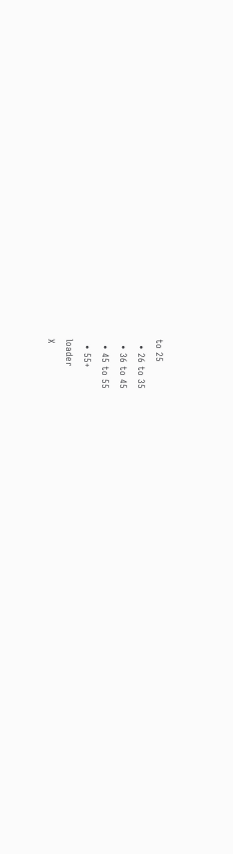to 25
  • 26 to 35
  • 36 to 45
  • 45 to 55
  • 55+
loader
X